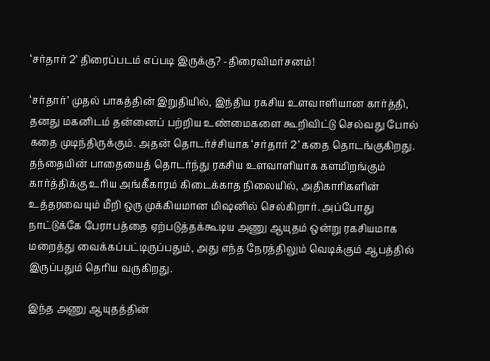‘சர்தார் 2’ திரைப்படம் எப்படி இருக்கு? -திரைவிமர்சனம்!

‘சர்தார்’ முதல் பாகத்தின் இறுதியில், இந்திய ரகசிய உளவாளியான கார்த்தி, தனது மகனிடம் தன்னைப் பற்றிய உண்மைகளை கூறிவிட்டு செல்வது போல் கதை முடிந்திருக்கும். அதன் தொடர்ச்சியாக ‘சர்தார் 2’ கதை தொடங்குகிறது. தந்தையின் பாதையைத் தொடர்ந்து ரகசிய உளவாளியாக களமிறங்கும் கார்த்திக்கு உரிய அங்கீகாரம் கிடைக்காத நிலையில், அதிகாரிகளின் உத்தரவையும் மீறி ஒரு முக்கியமான மிஷனில் செல்கிறார். அப்போது நாட்டுக்கே பேராபத்தை ஏற்படுத்தக்கூடிய அணு ஆயுதம் ஒன்று ரகசியமாக மறைத்து வைக்கப்பட்டிருப்பதும், அது எந்த நேரத்திலும் வெடிக்கும் ஆபத்தில் இருப்பதும் தெரிய வருகிறது.

இந்த அணு ஆயுதத்தின்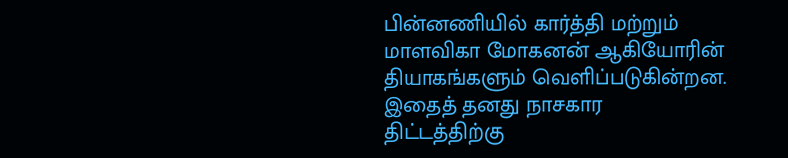பின்னணியில் கார்த்தி மற்றும் மாளவிகா மோகனன் ஆகியோரின் தியாகங்களும் வெளிப்படுகின்றன. இதைத் தனது நாசகார திட்டத்திற்கு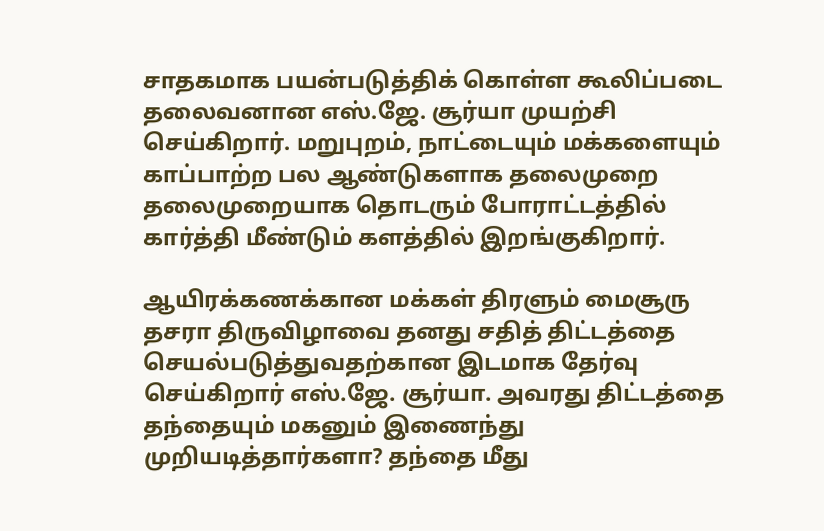சாதகமாக பயன்படுத்திக் கொள்ள கூலிப்படை தலைவனான எஸ்.ஜே. சூர்யா முயற்சி செய்கிறார். மறுபுறம், நாட்டையும் மக்களையும் காப்பாற்ற பல ஆண்டுகளாக தலைமுறை தலைமுறையாக தொடரும் போராட்டத்தில் கார்த்தி மீண்டும் களத்தில் இறங்குகிறார்.

ஆயிரக்கணக்கான மக்கள் திரளும் மைசூரு தசரா திருவிழாவை தனது சதித் திட்டத்தை செயல்படுத்துவதற்கான இடமாக தேர்வு செய்கிறார் எஸ்.ஜே. சூர்யா. அவரது திட்டத்தை தந்தையும் மகனும் இணைந்து முறியடித்தார்களா? தந்தை மீது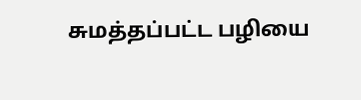சுமத்தப்பட்ட பழியை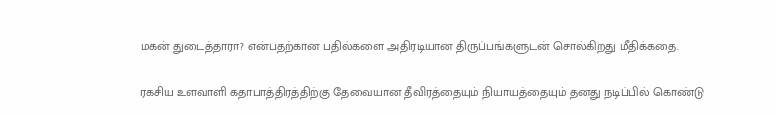மகன் துடைத்தாரா? என்பதற்கான பதில்களை அதிரடியான திருப்பங்களுடன் சொல்கிறது மீதிக்கதை.

ரகசிய உளவாளி கதாபாத்திரத்திற்கு தேவையான தீவிரத்தையும் நியாயத்தையும் தனது நடிப்பில் கொண்டு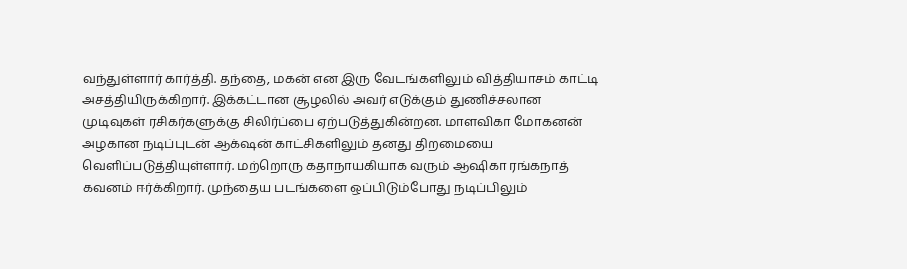வந்துள்ளார் கார்த்தி. தந்தை, மகன் என இரு வேடங்களிலும் வித்தியாசம் காட்டி அசத்தியிருக்கிறார். இக்கட்டான சூழலில் அவர் எடுக்கும் துணிச்சலான முடிவுகள் ரசிகர்களுக்கு சிலிர்ப்பை ஏற்படுத்துகின்றன. மாளவிகா மோகனன் அழகான நடிப்புடன் ஆக்‌ஷன் காட்சிகளிலும் தனது திறமையை வெளிப்படுத்தியுள்ளார். மற்றொரு கதாநாயகியாக வரும் ஆஷிகா ரங்கநாத் கவனம் ஈர்க்கிறார். முந்தைய படங்களை ஒப்பிடும்போது நடிப்பிலும்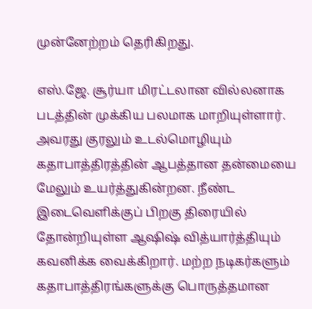முன்னேற்றம் தெரிகிறது.

எஸ்.ஜே. சூர்யா மிரட்டலான வில்லனாக படத்தின் முக்கிய பலமாக மாறியுள்ளார். அவரது குரலும் உடல்மொழியும் கதாபாத்திரத்தின் ஆபத்தான தன்மையை மேலும் உயர்த்துகின்றன. நீண்ட இடைவெளிக்குப் பிறகு திரையில் தோன்றியுள்ள ஆஷிஷ் வித்யார்த்தியும் கவனிக்க வைக்கிறார். மற்ற நடிகர்களும் கதாபாத்திரங்களுக்கு பொருத்தமான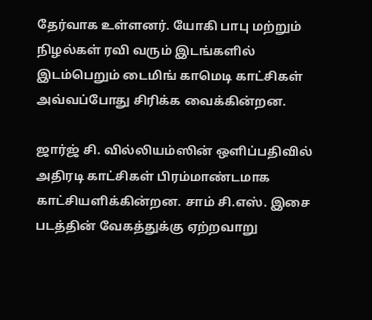தேர்வாக உள்ளனர். யோகி பாபு மற்றும் நிழல்கள் ரவி வரும் இடங்களில் இடம்பெறும் டைமிங் காமெடி காட்சிகள் அவ்வப்போது சிரிக்க வைக்கின்றன.

ஜார்ஜ் சி. வில்லியம்ஸின் ஒளிப்பதிவில் அதிரடி காட்சிகள் பிரம்மாண்டமாக காட்சியளிக்கின்றன. சாம் சி.எஸ். இசை படத்தின் வேகத்துக்கு ஏற்றவாறு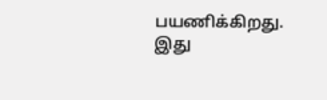பயணிக்கிறது. இது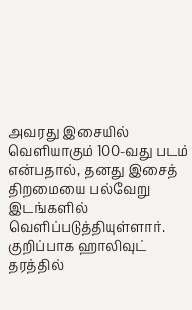அவரது இசையில் வெளியாகும் 100-வது படம் என்பதால், தனது இசைத் திறமையை பல்வேறு இடங்களில் வெளிப்படுத்தியுள்ளார். குறிப்பாக ஹாலிவுட் தரத்தில்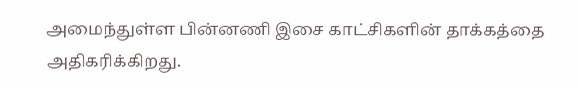அமைந்துள்ள பின்னணி இசை காட்சிகளின் தாக்கத்தை அதிகரிக்கிறது.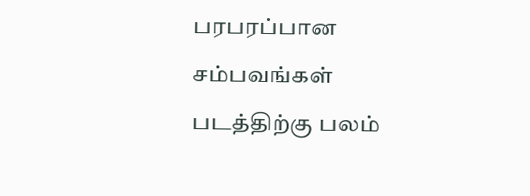பரபரப்பான சம்பவங்கள் படத்திற்கு பலம்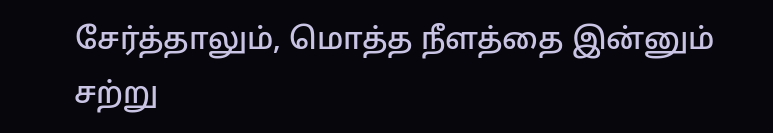சேர்த்தாலும், மொத்த நீளத்தை இன்னும் சற்று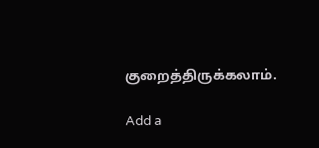குறைத்திருக்கலாம்.

Add a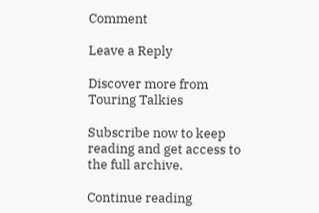Comment

Leave a Reply

Discover more from Touring Talkies

Subscribe now to keep reading and get access to the full archive.

Continue reading